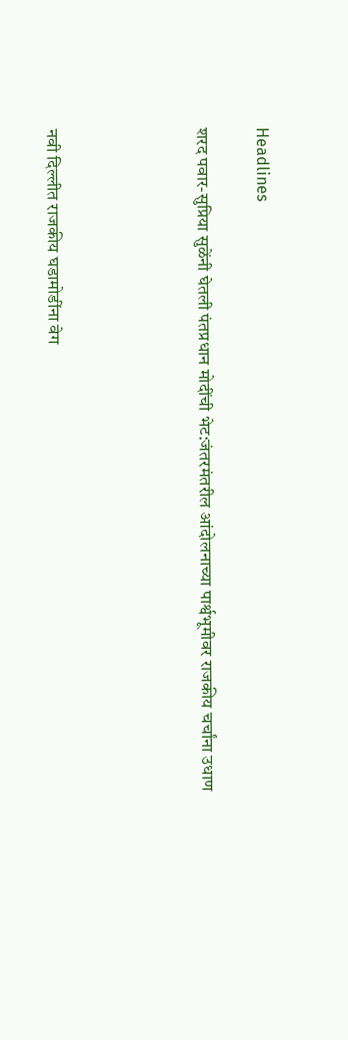Headlines

शरद पवार-सुप्रिया सुळेंनी घेतली पंतप्रधान मोदींची भेट:जंतरमंतरील आंदोलनाच्या पार्श्वभूमीवर राजकीय चर्चांना उधाण




नवी दिल्लीत राजकीय घडामोडींना वेग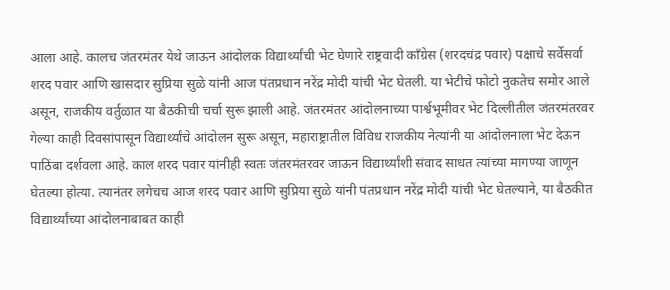आला आहे. कालच जंतरमंतर येथे जाऊन आंदोलक विद्यार्थ्यांची भेट घेणारे राष्ट्रवादी काँग्रेस (शरदचंद्र पवार) पक्षाचे सर्वेसर्वा शरद पवार आणि खासदार सुप्रिया सुळे यांनी आज पंतप्रधान नरेंद्र मोदी यांची भेट घेतली. या भेटीचे फोटो नुकतेच समोर आले असून, राजकीय वर्तुळात या बैठकीची चर्चा सुरू झाली आहे. जंतरमंतर आंदोलनाच्या पार्श्वभूमीवर भेट दिल्लीतील जंतरमंतरवर गेल्या काही दिवसांपासून विद्यार्थ्यांचे आंदोलन सुरू असून, महाराष्ट्रातील विविध राजकीय नेत्यांनी या आंदोलनाला भेट देऊन पाठिंबा दर्शवला आहे. काल शरद पवार यांनीही स्वतः जंतरमंतरवर जाऊन विद्यार्थ्यांशी संवाद साधत त्यांच्या मागण्या जाणून घेतल्या होत्या. त्यानंतर लगेचच आज शरद पवार आणि सुप्रिया सुळे यांनी पंतप्रधान नरेंद्र मोदी यांची भेट घेतल्याने, या बैठकीत विद्यार्थ्यांच्या आंदोलनाबाबत काही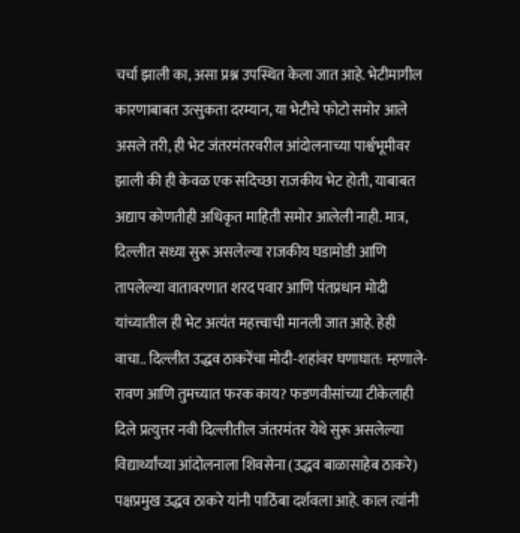चर्चा झाली का, असा प्रश्न उपस्थित केला जात आहे. भेटीमागील कारणाबाबत उत्सुकता दरम्यान, या भेटीचे फोटो समोर आले असले तरी, ही भेट जंतरमंतरवरील आंदोलनाच्या पार्श्वभूमीवर झाली की ही केवळ एक सदिच्छा राजकीय भेट होती, याबाबत अद्याप कोणतीही अधिकृत माहिती समोर आलेली नाही. मात्र, दिल्लीत सध्या सुरू असलेल्या राजकीय घडामोडी आणि तापलेल्या वातावरणात शरद पवार आणि पंतप्रधान मोदी यांच्यातील ही भेट अत्यंत महत्त्वाची मानली जात आहे. हेही वाचा.. दिल्लीत उद्धव ठाकरेंचा मोदी-शहांवर घणाघात: म्हणाले- रावण आणि तुमच्यात फरक काय? फडणवीसांच्या टीकेलाही दिले प्रत्युत्तर नवी दिल्लीतील जंतरमंतर येथे सुरू असलेल्या विद्यार्थ्यांच्या आंदोलनाला शिवसेना (उद्धव बाळासाहेब ठाकरे) पक्षप्रमुख उद्धव ठाकरे यांनी पाठिंबा दर्शवला आहे. काल त्यांनी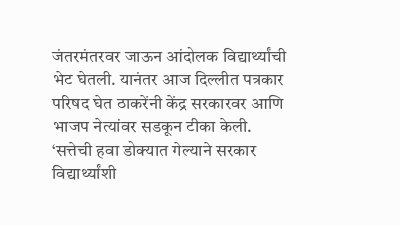जंतरमंतरवर जाऊन आंदोलक विद्यार्थ्यांची भेट घेतली. यानंतर आज दिल्लीत पत्रकार परिषद घेत ठाकरेंनी केंद्र सरकारवर आणि भाजप नेत्यांवर सडकून टीका केली. ‘सत्तेची हवा डोक्यात गेल्याने सरकार विद्यार्थ्यांशी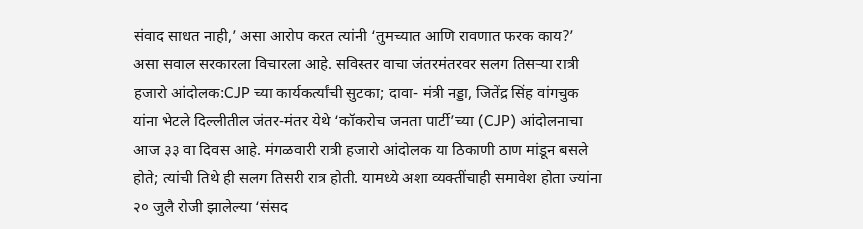संवाद साधत नाही,’ असा आरोप करत त्यांनी ‘तुमच्यात आणि रावणात फरक काय?’ असा सवाल सरकारला विचारला आहे. सविस्तर वाचा जंतरमंतरवर सलग तिसऱ्या रात्री हजारो आंदोलक:CJP च्या कार्यकर्त्यांची सुटका; दावा- मंत्री नड्डा, जितेंद्र सिंह वांगचुक यांना भेटले दिल्लीतील जंतर-मंतर येथे ‘कॉकरोच जनता पार्टी’च्या (CJP) आंदोलनाचा आज ३३ वा दिवस आहे. मंगळवारी रात्री हजारो आंदोलक या ठिकाणी ठाण मांडून बसले होते; त्यांची तिथे ही सलग तिसरी रात्र होती. यामध्ये अशा व्यक्तींचाही समावेश होता ज्यांना २० जुलै रोजी झालेल्या ‘संसद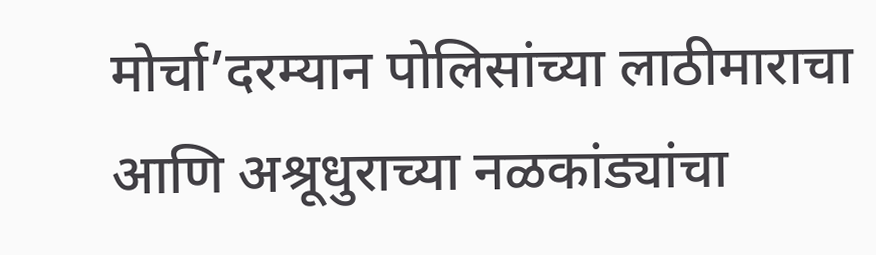मोर्चा’दरम्यान पोलिसांच्या लाठीमाराचा आणि अश्रूधुराच्या नळकांड्यांचा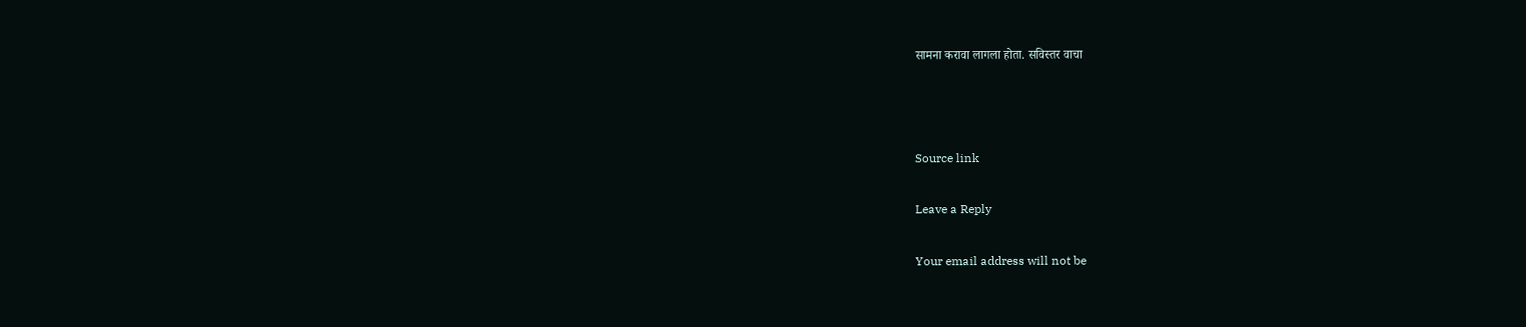सामना करावा लागला होता. सविस्तर वाचा



Source link

Leave a Reply

Your email address will not be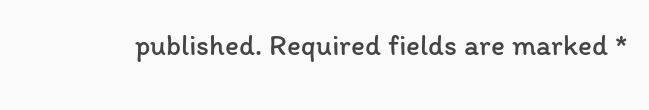published. Required fields are marked *